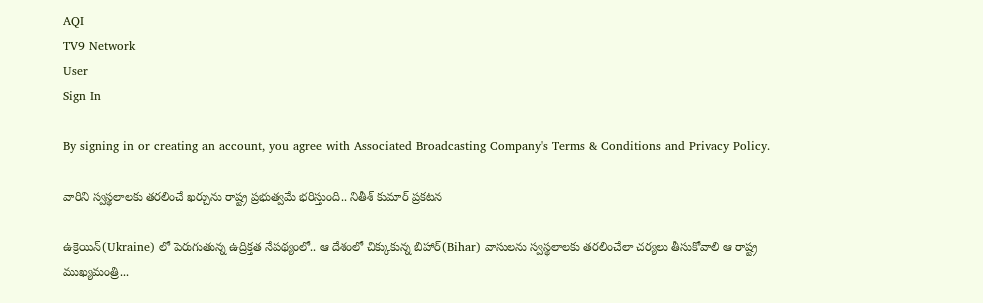AQI
TV9 Network
User
Sign In

By signing in or creating an account, you agree with Associated Broadcasting Company's Terms & Conditions and Privacy Policy.

వారిని స్వస్థలాలకు తరలించే ఖర్చును రాష్ట్ర ప్రభుత్వమే భరిస్తుంది.. నితీశ్ కుమార్ ప్రకటన

ఉక్రెయిన్‌(Ukraine) లో పెరుగుతున్న ఉద్రిక్తత నేపథ్యంలో.. ఆ దేశంలో చిక్కుకున్న బిహార్(Bihar) వాసులను స్వస్థలాలకు తరలించేలా చర్యలు తీసుకోవాలి ఆ రాష్ట్ర ముఖ్యమంత్రి...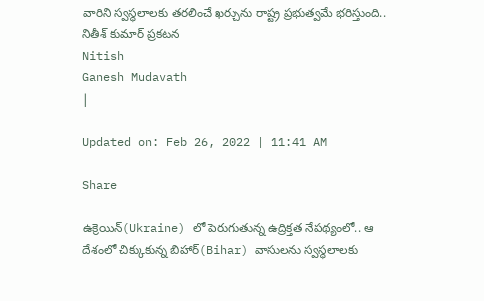వారిని స్వస్థలాలకు తరలించే ఖర్చును రాష్ట్ర ప్రభుత్వమే భరిస్తుంది.. నితీశ్ కుమార్ ప్రకటన
Nitish
Ganesh Mudavath
|

Updated on: Feb 26, 2022 | 11:41 AM

Share

ఉక్రెయిన్‌(Ukraine) లో పెరుగుతున్న ఉద్రిక్తత నేపథ్యంలో.. ఆ దేశంలో చిక్కుకున్న బిహార్(Bihar) వాసులను స్వస్థలాలకు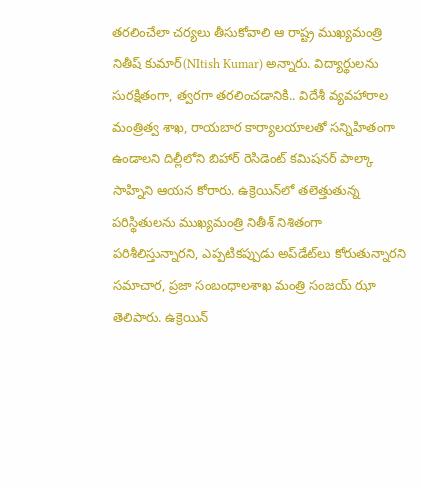తరలించేలా చర్యలు తీసుకోవాలి ఆ రాష్ట్ర ముఖ్యమంత్రి నితీష్ కుమార్(NItish Kumar) అన్నారు. విద్యార్థులను సురక్షితంగా, త్వరగా తరలించడానికి.. విదేశీ వ్యవహారాల మంత్రిత్వ శాఖ, రాయబార కార్యాలయాలతో సన్నిహితంగా ఉండాలని దిల్లీలోని బిహార్ రెసిడెంట్ కమిషనర్ పాల్కా సాహ్నిని ఆయన కోరారు. ఉక్రెయిన్‌లో తలెత్తుతున్న పరిస్థితులను ముఖ్యమంత్రి నితీశ్ నిశితంగా పరిశీలిస్తున్నారని, ఎప్పటికప్పుడు అప్‌డేట్‌లు కోరుతున్నారని సమాచార, ప్రజా సంబంధాలశాఖ మంత్రి సంజయ్ ఝా తెలిపారు. ఉక్రెయిన్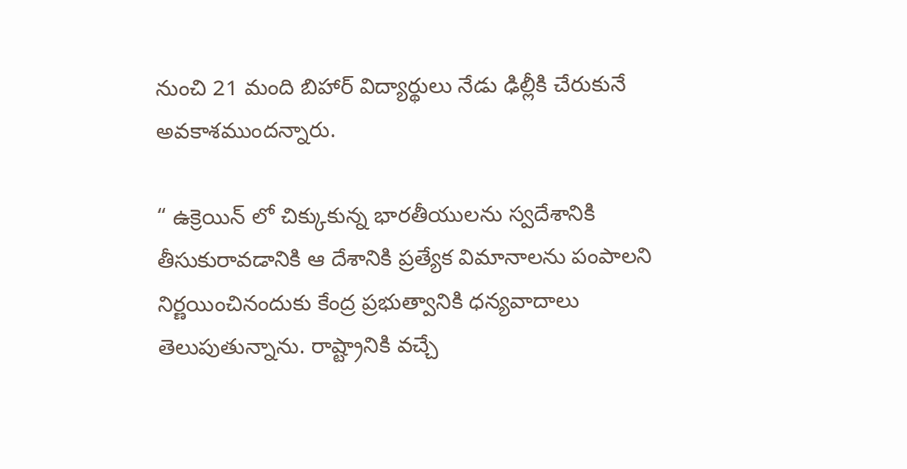నుంచి 21 మంది బిహార్ విద్యార్థులు నేడు ఢిల్లీకి చేరుకునే అవకాశముందన్నారు.

“ ఉక్రెయిన్ లో చిక్కుకున్న భారతీయులను స్వదేశానికి తీసుకురావడానికి ఆ దేశానికి ప్రత్యేక విమానాలను పంపాలని నిర్ణయించినందుకు కేంద్ర ప్రభుత్వానికి ధన్యవాదాలు తెలుపుతున్నాను. రాష్ట్రానికి వచ్చే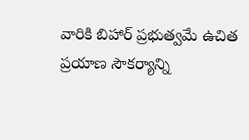వారికి బిహార్ ప్రభుత్వమే ఉచిత ప్రయాణ సౌకర్యాన్ని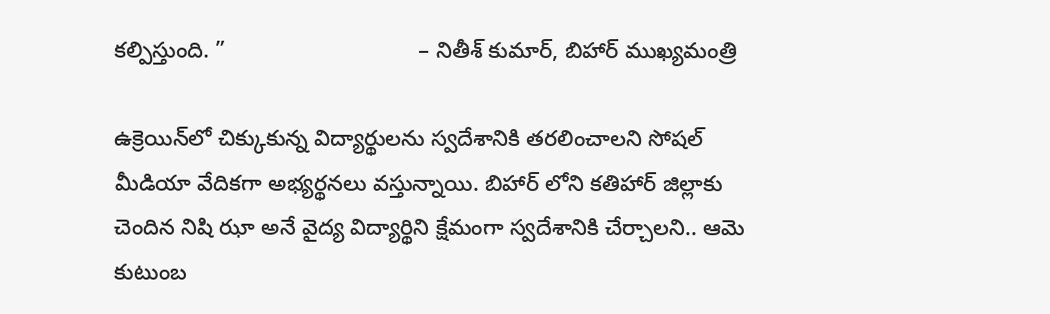కల్పిస్తుంది. ”                               – నితీశ్ కుమార్, బిహార్ ముఖ్యమంత్రి

ఉక్రెయిన్‌లో చిక్కుకున్న విద్యార్థులను స్వదేశానికి తరలించాలని సోషల్ మీడియా వేదికగా అభ్యర్థనలు వస్తున్నాయి. బిహార్ లోని కతిహార్ జిల్లాకు చెందిన నిషి ఝా అనే వైద్య విద్యార్థిని క్షేమంగా స్వదేశానికి చేర్చాలని.. ఆమె కుటుంబ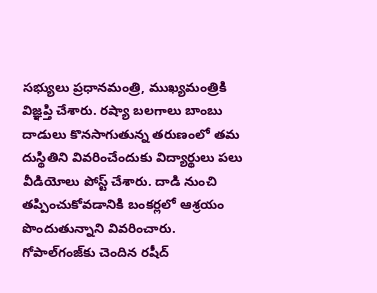సభ్యులు ప్రధానమంత్రి, ముఖ్యమంత్రికి విజ్ఞప్తి చేశారు. రష్యా బలగాలు బాంబు దాడులు కొనసాగుతున్న తరుణంలో తమ దుస్థితిని వివరించేందుకు విద్యార్థులు పలు వీడియోలు పోస్ట్ చేశారు. దాడి నుంచి తప్పించుకోవడానికి బంకర్లలో ఆశ్రయం పొందుతున్నాని వివరించారు. గోపాల్‌గంజ్‌కు చెందిన రషీద్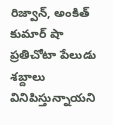రిజ్వాన్, అంకిత్ కుమార్ షా ప్రతిచోటా పేలుడు శబ్దాలు వినిపిస్తున్నాయని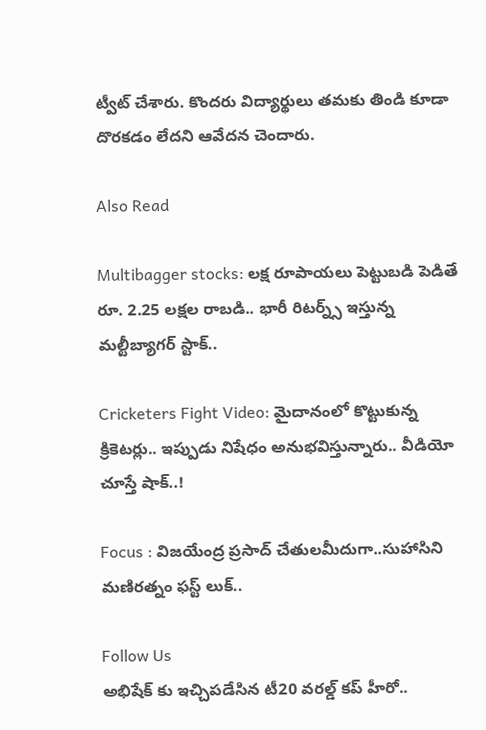ట్వీట్ చేశారు. కొందరు విద్యార్థులు తమకు తిండి కూడా దొరకడం లేదని ఆవేదన చెందారు.

Also Read

Multibagger stocks: లక్ష రూపాయలు పెట్టుబడి పెడితే రూ. 2.25 లక్షల రాబడి.. భారీ రిటర్న్స్ ఇస్తున్న మల్టీబ్యాగర్‌ స్టాక్..

Cricketers Fight Video: మైదానంలో కొట్టుకున్న క్రికెటర్లు.. ఇప్పుడు నిషేధం అనుభవిస్తున్నారు.. వీడియో చూస్తే షాక్‌..!

Focus : విజయేంద్ర ప్రసాద్ చేతులమీదుగా..సుహాసిని మ‌ణిర‌త్నం ఫస్ట్ లుక్..

Follow Us
అభిషేక్ కు ఇచ్చిపడేసిన టీ20 వరల్డ్ కప్ హీరో..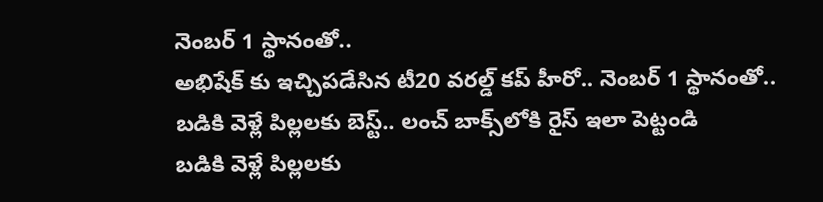నెంబర్ 1 స్థానంతో..
అభిషేక్ కు ఇచ్చిపడేసిన టీ20 వరల్డ్ కప్ హీరో.. నెంబర్ 1 స్థానంతో..
బడికి వెళ్లే పిల్లలకు బెస్ట్.. లంచ్ బాక్స్‌లోకి రైస్ ఇలా పెట్టండి
బడికి వెళ్లే పిల్లలకు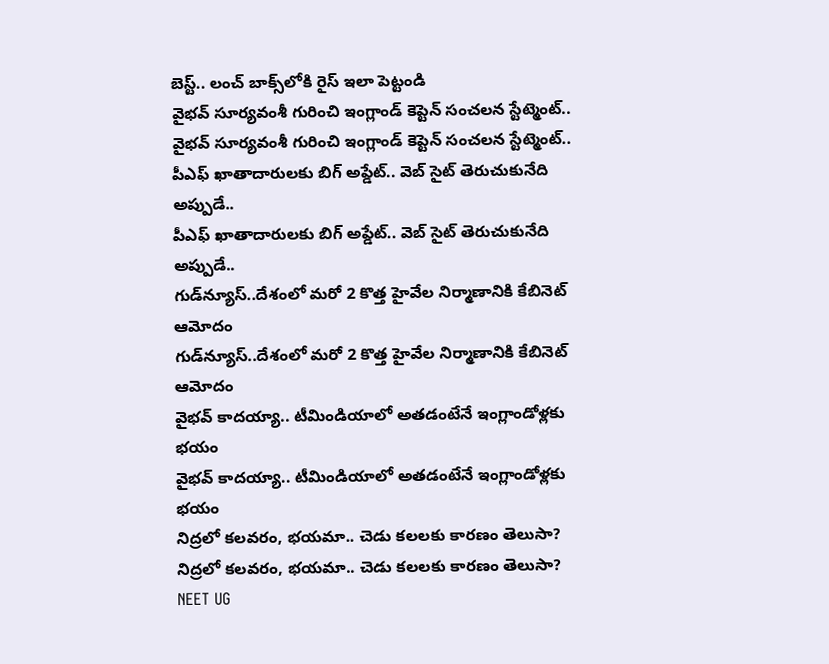బెస్ట్.. లంచ్ బాక్స్‌లోకి రైస్ ఇలా పెట్టండి
వైభవ్ సూర్యవంశీ గురించి ఇంగ్లాండ్ కెప్టెన్ సంచలన స్టేట్మెంట్..
వైభవ్ సూర్యవంశీ గురించి ఇంగ్లాండ్ కెప్టెన్ సంచలన స్టేట్మెంట్..
పీఎఫ్ ఖాతాదారులకు బిగ్ అప్డేట్.. వెబ్ సైట్ తెరుచుకునేది అప్పుడే..
పీఎఫ్ ఖాతాదారులకు బిగ్ అప్డేట్.. వెబ్ సైట్ తెరుచుకునేది అప్పుడే..
గుడ్‌న్యూస్..దేశంలో మరో 2 కొత్త హైవేల నిర్మాణానికి కేబినెట్ ఆమోదం
గుడ్‌న్యూస్..దేశంలో మరో 2 కొత్త హైవేల నిర్మాణానికి కేబినెట్ ఆమోదం
వైభవ్ కాదయ్యా.. టీమిండియాలో అతడంటేనే ఇంగ్లాండోళ్లకు భయం
వైభవ్ కాదయ్యా.. టీమిండియాలో అతడంటేనే ఇంగ్లాండోళ్లకు భయం
నిద్రలో కలవరం, భయమా.. చెడు కలలకు కారణం తెలుసా?
నిద్రలో కలవరం, భయమా.. చెడు కలలకు కారణం తెలుసా?
NEET UG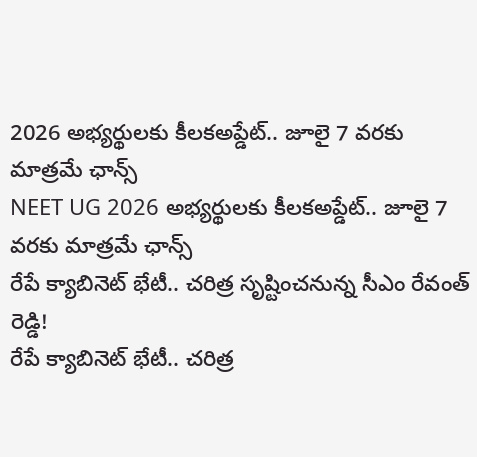2026 అభ్యర్థులకు కీలకఅప్డేట్.. జూలై 7 వరకు మాత్రమే ఛాన్స్
NEET UG 2026 అభ్యర్థులకు కీలకఅప్డేట్.. జూలై 7 వరకు మాత్రమే ఛాన్స్
రేపే క్యాబినెట్ భేటీ.. చరిత్ర సృష్టించనున్న సీఎం రేవంత్ రెడ్డి!
రేపే క్యాబినెట్ భేటీ.. చరిత్ర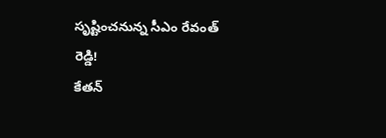సృష్టించనున్న సీఎం రేవంత్ రెడ్డి!
కేతన్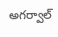అగర్వాల్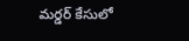మర్డర్ కేసులో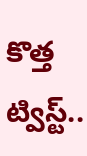కొత్త ట్విస్ట్..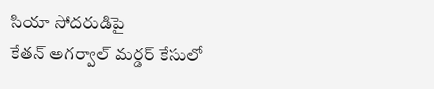సియా సోదరుడిపై
కేతన్ అగర్వాల్ మర్డర్ కేసులో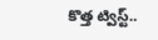కొత్త ట్విస్ట్..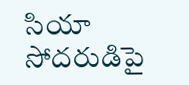సియా సోదరుడిపై